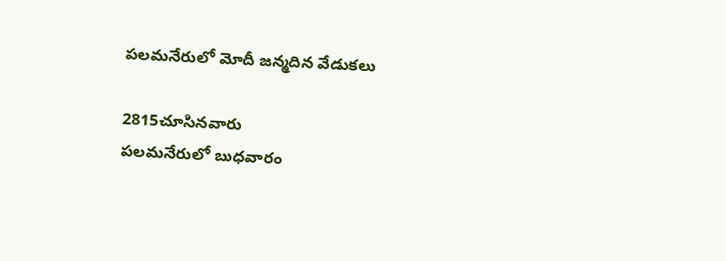పలమనేరులో మోదీ జన్మదిన వేడుకలు

2815చూసినవారు
పలమనేరులో బుధవారం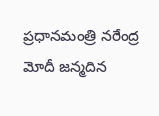ప్రధానమంత్రి నరేంద్ర మోదీ జన్మదిన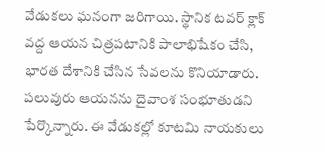వేడుకలు ఘనంగా జరిగాయి. స్థానిక టవర్ క్లాక్ వద్ద ఆయన చిత్రపటానికి పాలాభిషేకం చేసి, భారత దేశానికి చేసిన సేవలను కొనియాడారు. పలువురు ఆయనను దైవాంశ సంభూతుడని పేర్కొన్నారు. ఈ వేడుకల్లో కూటమి నాయకులు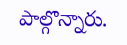పాల్గొన్నారు.